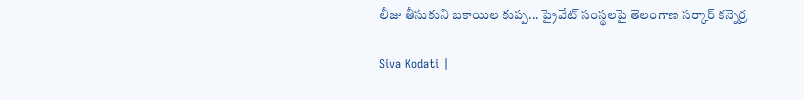లీజు తీసుకుని బకాయిల కుప్ప... ప్రైవేట్ సంస్థలపై తెలంగాణ సర్కార్ కన్నెర్ర

Siva Kodati |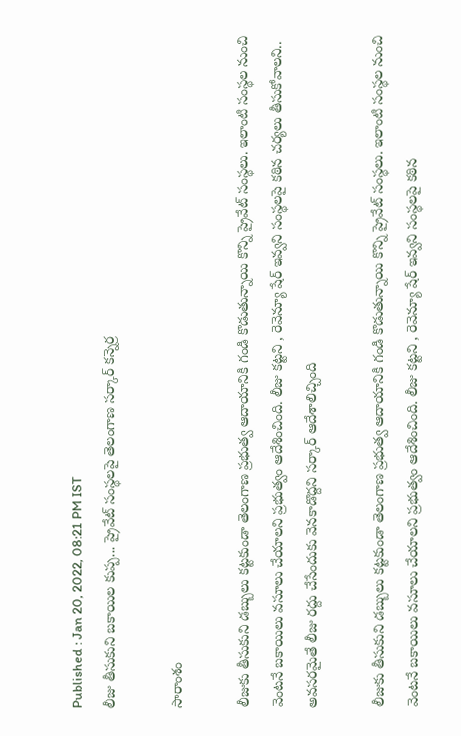Published : Jan 20, 2022, 08:21 PM IST
లీజు తీసుకుని బకాయిల కుప్ప... ప్రైవేట్ సంస్థలపై తెలంగాణ సర్కార్ కన్నెర్ర

సారాంశం

లీజుకు తీసుకుని డబ్బులు కట్టకుండా తెలంగాణ ప్రభుత్వ ఆదాయానికి గండి కొడుతున్నాయి కొన్ని ప్రైవేట్ సంస్థలు. ఇలాంటి సంస్థల నుంచి వెంటనే బకాయిలు వసూలు చేయాలని ప్రభుత్వం ఆదేశించింది. లీజు కట్టని , రెవెన్యూ షేర్ ఇవ్వని సంస్థలపై కఠిన చర్యలు తీసుకోవాలని.. అవసరమైతే లీజు రద్దు చేసేందుకు వెనకాడొద్దని సర్కార్ ఆదేశాలిచ్చింది

లీజుకు తీసుకుని డబ్బులు కట్టకుండా తెలంగాణ ప్రభుత్వ ఆదాయానికి గండి కొడుతున్నాయి కొన్ని ప్రైవేట్ సంస్థలు. ఇలాంటి సంస్థల నుంచి వెంటనే బకాయిలు వసూలు చేయాలని ప్రభుత్వం ఆదేశించింది. లీజు కట్టని , రెవెన్యూ షేర్ ఇవ్వని సంస్థలపై కఠిన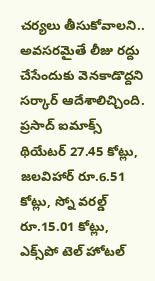చర్యలు తీసుకోవాలని.. అవసరమైతే లీజు రద్దు చేసేందుకు వెనకాడొద్దని సర్కార్ ఆదేశాలిచ్చింది. ప్రసాద్ ఐమాక్స్ థియేటర్ 27.45 కోట్లు, జలవిహార్ రూ.6.51 కోట్లు, స్నో వరల్డ్ రూ.15.01 కోట్లు, ఎక్స్‌పో టెల్ హోటల్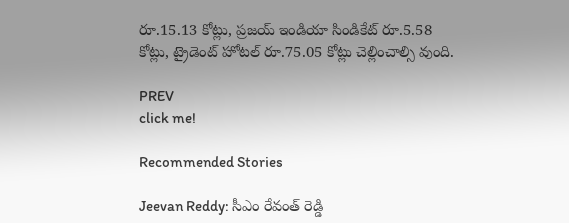రూ.15.13 కోట్లు, ప్రజయ్ ఇండియా సిండికేట్ రూ.5.58 కోట్లు, ట్రైడెంట్ హోటల్ రూ.75.05 కోట్లు చెల్లించాల్సి వుంది.

PREV
click me!

Recommended Stories

Jeevan Reddy: సీఎం రేవంత్ రెడ్డి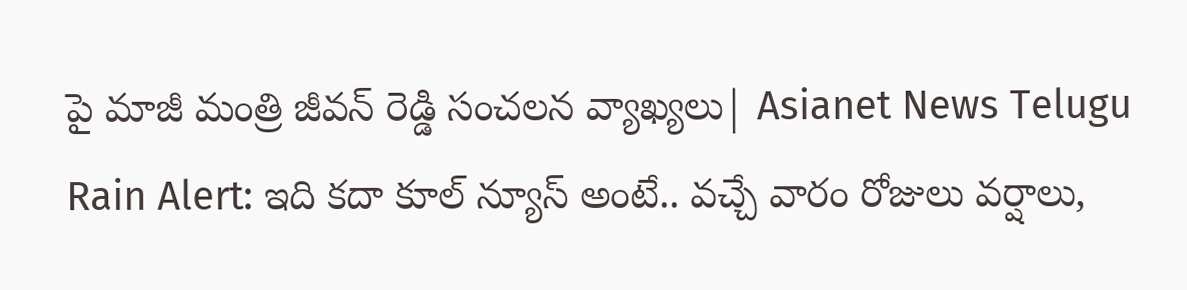పై మాజీ మంత్రి జీవన్ రెడ్డి సంచలన వ్యాఖ్యలు| Asianet News Telugu
Rain Alert: ఇది క‌దా కూల్ న్యూస్ అంటే.. వ‌చ్చే వారం రోజులు వ‌ర్షాలు,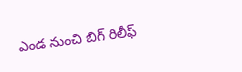ఎండ నుంచి బిగ్ రిలీఫ్